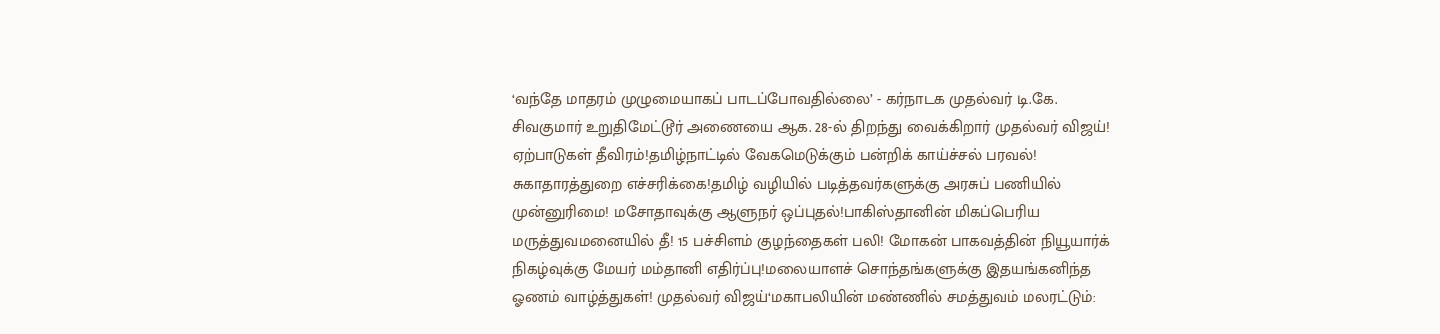‘வந்தே மாதரம் முழுமையாகப் பாடப்போவதில்லை’ - கர்நாடக முதல்வர் டி.கே. சிவகுமார் உறுதிமேட்டூர் அணையை ஆக. 28-ல் திறந்து வைக்கிறார் முதல்வர் விஜய்! ஏற்பாடுகள் தீவிரம்!தமிழ்நாட்டில் வேகமெடுக்கும் பன்றிக் காய்ச்சல் பரவல்! சுகாதாரத்துறை எச்சரிக்கை!தமிழ் வழியில் படித்தவர்களுக்கு அரசுப் பணியில் முன்னுரிமை! மசோதாவுக்கு ஆளுநர் ஒப்புதல்!பாகிஸ்தானின் மிகப்பெரிய மருத்துவமனையில் தீ! 15 பச்சிளம் குழந்தைகள் பலி! மோகன் பாகவத்தின் நியூயார்க் நிகழ்வுக்கு மேயர் மம்தானி எதிர்ப்பு!மலையாளச் சொந்தங்களுக்கு இதயங்கனிந்த ஓணம் வாழ்த்துகள்! முதல்வர் விஜய்‘மகாபலியின் மண்ணில் சமத்துவம் மலரட்டும்: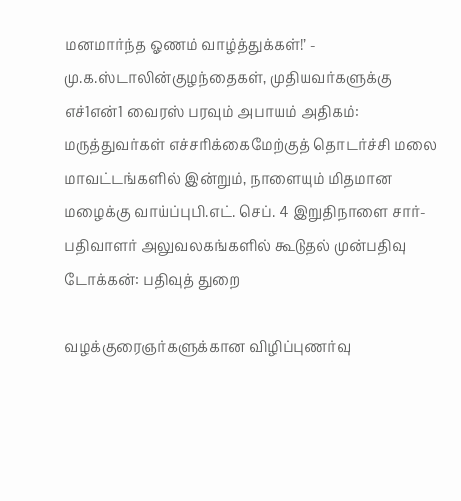மனமார்ந்த ஓணம் வாழ்த்துக்கள்!’ - மு.க.ஸ்டாலின்குழந்தைகள், முதியவர்களுக்கு எச்1என்1 வைரஸ் பரவும் அபாயம் அதிகம்: மருத்துவர்கள் எச்சரிக்கைமேற்குத் தொடர்ச்சி மலை மாவட்டங்களில் இன்றும், நாளையும் மிதமான மழைக்கு வாய்ப்புபி.எட். செப். 4 இறுதிநாளை சார்-பதிவாளர் அலுவலகங்களில் கூடுதல் முன்பதிவு டோக்கன்: பதிவுத் துறை

வழக்குரைஞர்களுக்கான விழிப்புணர்வு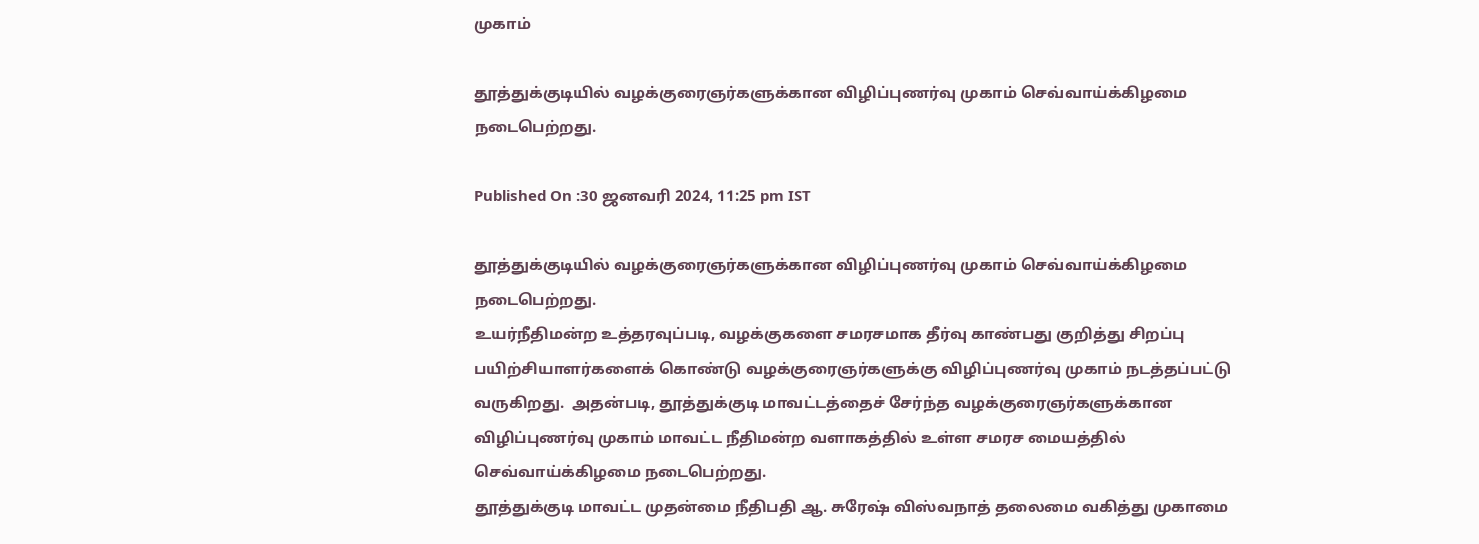முகாம்

தூத்துக்குடியில் வழக்குரைஞர்களுக்கான விழிப்புணர்வு முகாம் செவ்வாய்க்கிழமை நடைபெற்றது.

Published On :30 ஜனவரி 2024, 11:25 pm IST

தூத்துக்குடியில் வழக்குரைஞர்களுக்கான விழிப்புணர்வு முகாம் செவ்வாய்க்கிழமை நடைபெற்றது.
உயர்நீதிமன்ற உத்தரவுப்படி, வழக்குகளை சமரசமாக தீர்வு காண்பது குறித்து சிறப்பு பயிற்சியாளர்களைக் கொண்டு வழக்குரைஞர்களுக்கு விழிப்புணர்வு முகாம் நடத்தப்பட்டு வருகிறது.  அதன்படி, தூத்துக்குடி மாவட்டத்தைச் சேர்ந்த வழக்குரைஞர்களுக்கான விழிப்புணர்வு முகாம் மாவட்ட நீதிமன்ற வளாகத்தில் உள்ள சமரச மையத்தில் செவ்வாய்க்கிழமை நடைபெற்றது.
தூத்துக்குடி மாவட்ட முதன்மை நீதிபதி ஆ. சுரேஷ் விஸ்வநாத் தலைமை வகித்து முகாமை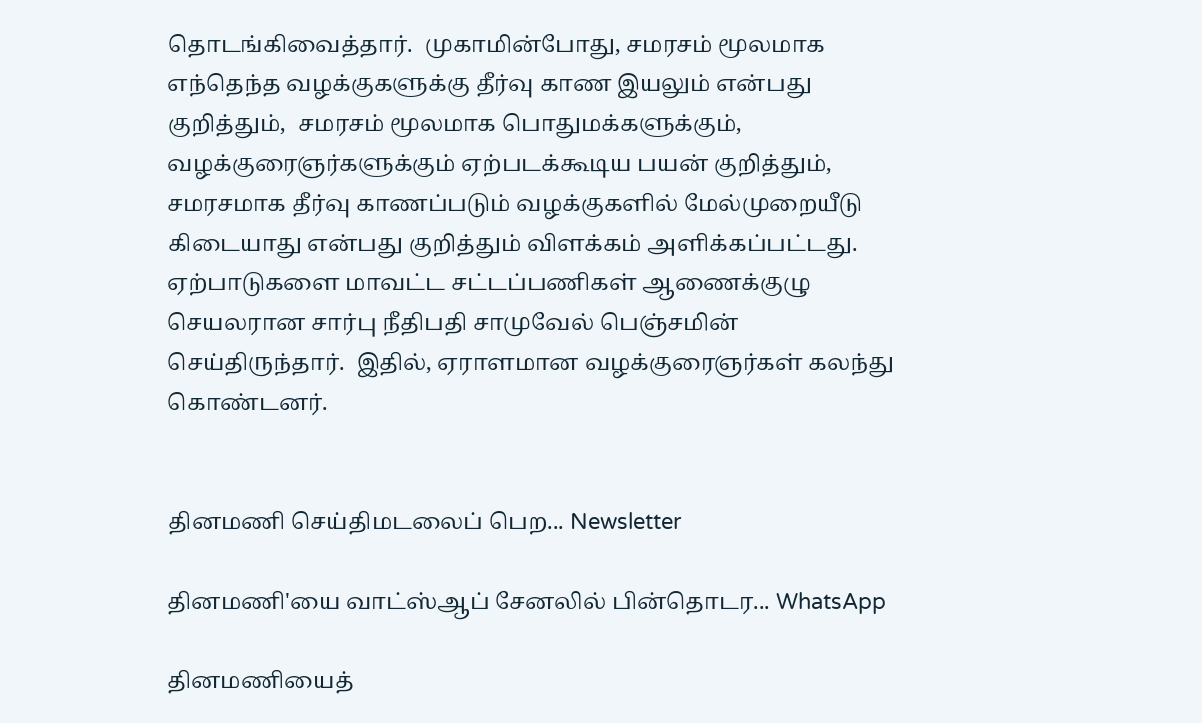தொடங்கிவைத்தார்.  முகாமின்போது, சமரசம் மூலமாக எந்தெந்த வழக்குகளுக்கு தீர்வு காண இயலும் என்பது குறித்தும்,  சமரசம் மூலமாக பொதுமக்களுக்கும், வழக்குரைஞர்களுக்கும் ஏற்படக்கூடிய பயன் குறித்தும், சமரசமாக தீர்வு காணப்படும் வழக்குகளில் மேல்முறையீடு கிடையாது என்பது குறித்தும் விளக்கம் அளிக்கப்பட்டது.
ஏற்பாடுகளை மாவட்ட சட்டப்பணிகள் ஆணைக்குழு செயலரான சார்பு நீதிபதி சாமுவேல் பெஞ்சமின் செய்திருந்தார்.  இதில், ஏராளமான வழக்குரைஞர்கள் கலந்து கொண்டனர்.


தினமணி செய்திமடலைப் பெற... Newsletter

தினமணி'யை வாட்ஸ்ஆப் சேனலில் பின்தொடர... WhatsApp

தினமணியைத்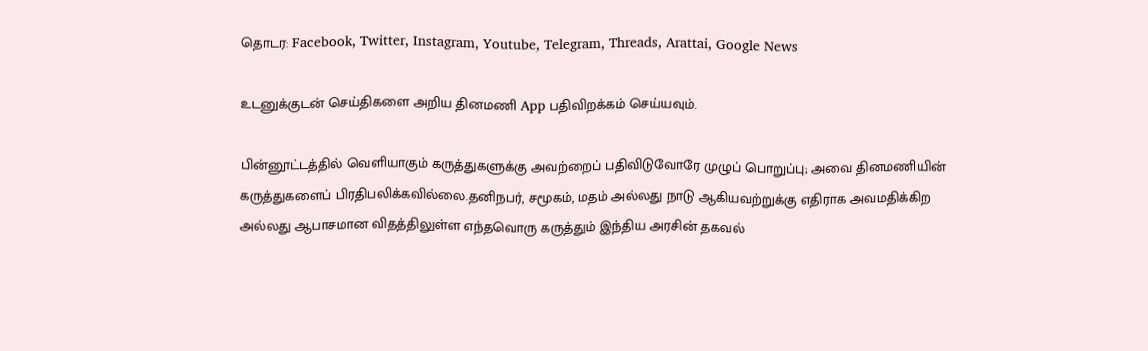தொடர: Facebook, Twitter, Instagram, Youtube, Telegram, Threads, Arattai, Google News

உடனுக்குடன் செய்திகளை அறிய தினமணி App பதிவிறக்கம் செய்யவும்.

பின்னூட்டத்தில் வெளியாகும் கருத்துகளுக்கு அவற்றைப் பதிவிடுவோரே முழுப் பொறுப்பு; அவை தினமணியின் கருத்துகளைப் பிரதிபலிக்கவில்லை.தனிநபர், சமூகம், மதம் அல்லது நாடு ஆகியவற்றுக்கு எதிராக அவமதிக்கிற அல்லது ஆபாசமான விதத்திலுள்ள எந்தவொரு கருத்தும் இந்திய அரசின் தகவல்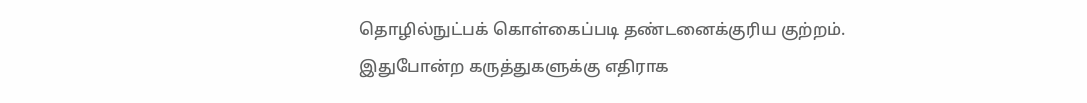தொழில்நுட்பக் கொள்கைப்படி தண்டனைக்குரிய குற்றம். இதுபோன்ற கருத்துகளுக்கு எதிராக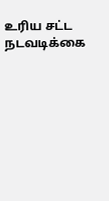உரிய சட்ட நடவடிக்கை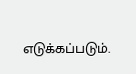எடுக்கப்படும்.